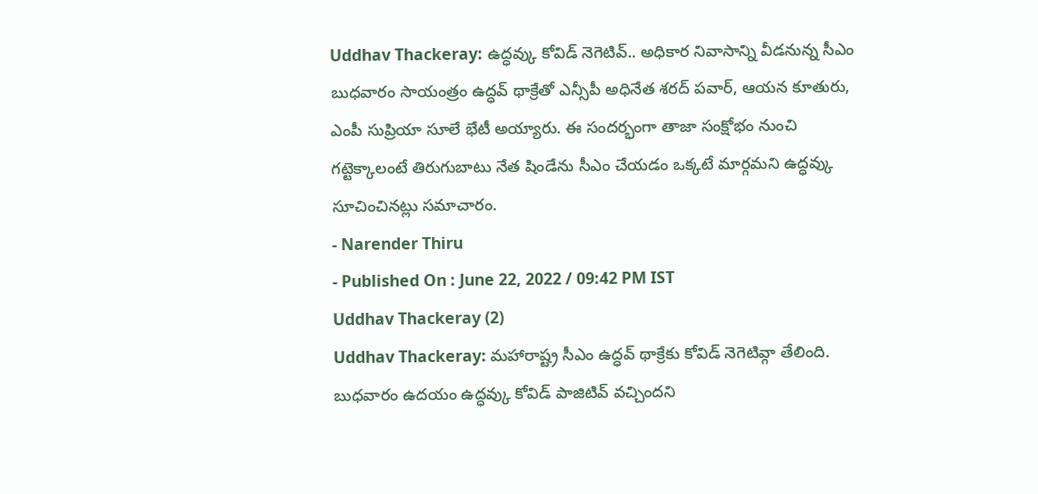Uddhav Thackeray: ఉద్ధవ్కు కోవిడ్ నెగెటివ్.. అధికార నివాసాన్ని వీడనున్న సీఎం
బుధవారం సాయంత్రం ఉద్ధవ్ థాక్రేతో ఎన్సీపీ అధినేత శరద్ పవార్, ఆయన కూతురు, ఎంపీ సుప్రియా సూలే భేటీ అయ్యారు. ఈ సందర్భంగా తాజా సంక్షోభం నుంచి గట్టెక్కాలంటే తిరుగుబాటు నేత షిండేను సీఎం చేయడం ఒక్కటే మార్గమని ఉద్ధవ్కు సూచించినట్లు సమాచారం.
- Narender Thiru
- Published On : June 22, 2022 / 09:42 PM IST
Uddhav Thackeray (2)
Uddhav Thackeray: మహారాష్ట్ర సీఎం ఉద్ధవ్ థాక్రేకు కోవిడ్ నెగెటివ్గా తేలింది. బుధవారం ఉదయం ఉద్ధవ్కు కోవిడ్ పాజిటివ్ వచ్చిందని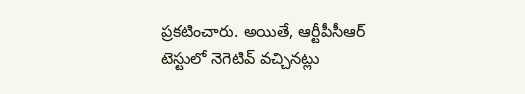ప్రకటించారు. అయితే, ఆర్టీపీసీఆర్ టెస్టులో నెగెటివ్ వచ్చినట్లు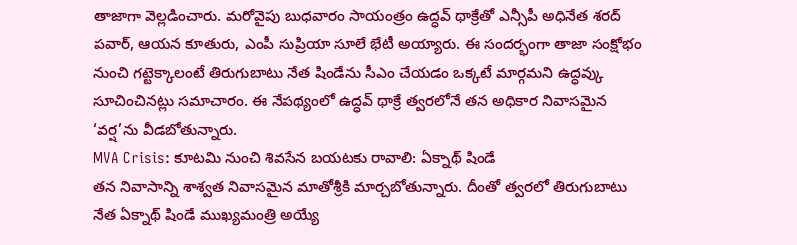తాజాగా వెల్లడించారు. మరోవైపు బుధవారం సాయంత్రం ఉద్ధవ్ థాక్రేతో ఎన్సీపీ అధినేత శరద్ పవార్, ఆయన కూతురు, ఎంపీ సుప్రియా సూలే భేటీ అయ్యారు. ఈ సందర్భంగా తాజా సంక్షోభం నుంచి గట్టెక్కాలంటే తిరుగుబాటు నేత షిండేను సీఎం చేయడం ఒక్కటే మార్గమని ఉద్ధవ్కు సూచించినట్లు సమాచారం. ఈ నేపథ్యంలో ఉద్ధవ్ థాక్రే త్వరలోనే తన అధికార నివాసమైన ‘వర్ష’ను వీడబోతున్నారు.
MVA Crisis: కూటమి నుంచి శివసేన బయటకు రావాలి: ఏక్నాథ్ షిండే
తన నివాసాన్ని శాశ్వత నివాసమైన మాతోశ్రీకి మార్చబోతున్నారు. దీంతో త్వరలో తిరుగుబాటు నేత ఏక్నాథ్ షిండే ముఖ్యమంత్రి అయ్యే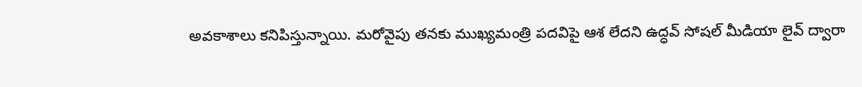అవకాశాలు కనిపిస్తున్నాయి. మరోవైపు తనకు ముఖ్యమంత్రి పదవిపై ఆశ లేదని ఉద్ధవ్ సోషల్ మీడియా లైవ్ ద్వారా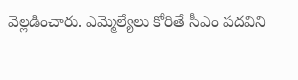వెల్లడించారు. ఎమ్మెల్యేలు కోరితే సీఎం పదవిని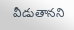వీడుతానని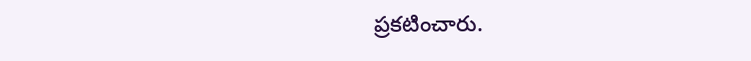ప్రకటించారు.